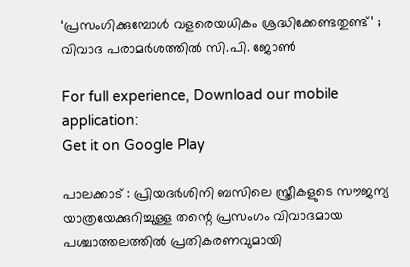‘പ്രസംഗിക്കുമ്പോൾ വളരെയധികം ശ്രദ്ധിക്കേണ്ടതുണ്ട്’ ; വിവാദ പരാമർശത്തിൽ സി.പി. ജോൺ

For full experience, Download our mobile application:
Get it on Google Play

പാലക്കാട് : പ്രിയദർശിനി ബസിലെ സ്ത്രീകളുടെ സൗജന്യ യാത്രയേക്കുറിച്ചുള്ള തന്റെ പ്രസംഗം വിവാദമായ പശ്ചാത്തലത്തിൽ പ്രതികരണവുമായി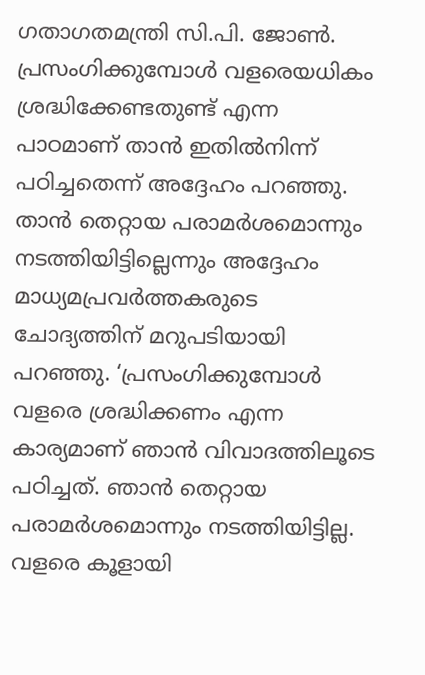ഗതാഗതമന്ത്രി സി.പി. ജോൺ. പ്രസംഗിക്കുമ്പോൾ വളരെയധികം ശ്രദ്ധിക്കേണ്ടതുണ്ട് എന്ന പാഠമാണ് താൻ ഇതിൽനിന്ന് പഠിച്ചതെന്ന് അദ്ദേഹം പറഞ്ഞു. താൻ തെറ്റായ പരാമർശമൊന്നും നടത്തിയിട്ടില്ലെന്നും അദ്ദേഹം മാധ്യമപ്രവർത്തകരുടെ ചോദ്യത്തിന് മറുപടിയായി പറഞ്ഞു. ‘പ്രസംഗിക്കുമ്പോൾ വളരെ ശ്രദ്ധിക്കണം എന്ന കാര്യമാണ് ഞാൻ വിവാദത്തിലൂടെ പഠിച്ചത്. ഞാൻ തെറ്റായ പരാമർശമൊന്നും നടത്തിയിട്ടില്ല. വളരെ കൂളായി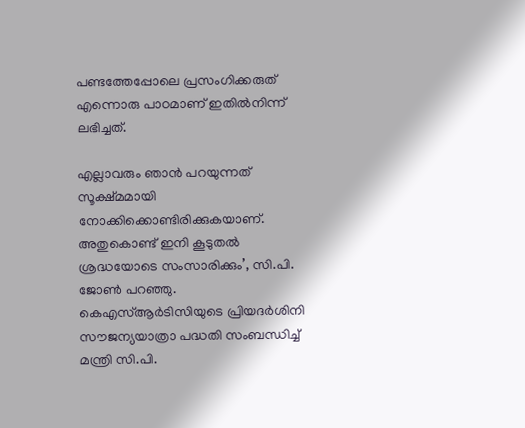പണ്ടത്തേപ്പോലെ പ്രസംഗിക്കരുത് എന്നൊരു പാഠമാണ് ഇതിൽനിന്ന് ലഭിച്ചത്.

എല്ലാവരും ഞാൻ പറയുന്നത് സൂക്ഷ്മമായി നോക്കിക്കൊണ്ടിരിക്കുകയാണ്. അതുകൊണ്ട് ഇനി കൂടുതൽ ശ്രദ്ധയോടെ സംസാരിക്കും’, സി.പി. ജോൺ പറഞ്ഞു. കെഎസ്ആർടിസിയുടെ പ്രിയദർശിനി സൗജന്യയാത്രാ പദ്ധതി സംബന്ധിച്ച് മന്ത്രി സി.പി.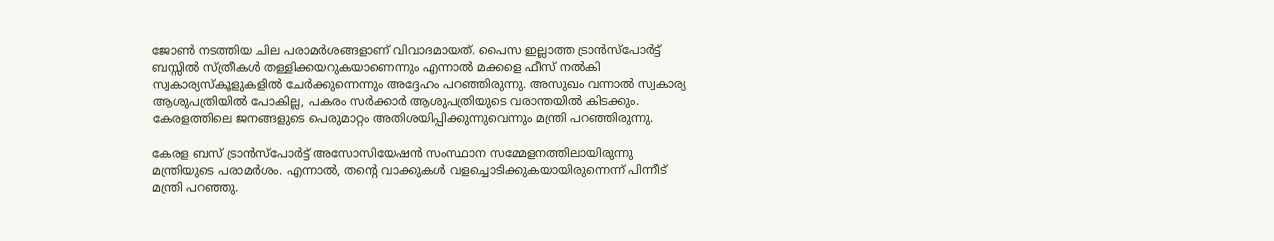ജോൺ നടത്തിയ ചില പരാമർശങ്ങളാണ് വിവാദമായത്. പൈസ ഇല്ലാത്ത ട്രാൻസ്‌പോർട്ട് ബസ്സിൽ സ്ത്രീകൾ തള്ളിക്കയറുകയാണെന്നും എന്നാൽ മക്കളെ ഫീസ് നൽകി സ്വകാര്യസ്‌കൂളുകളിൽ ചേർക്കുന്നെന്നും അദ്ദേഹം പറഞ്ഞിരുന്നു. അസുഖം വന്നാൽ സ്വകാര്യ ആശുപത്രിയിൽ പോകില്ല, പകരം സർക്കാർ ആശുപത്രിയുടെ വരാന്തയിൽ കിടക്കും. കേരളത്തിലെ ജനങ്ങളുടെ പെരുമാറ്റം അതിശയിപ്പിക്കുന്നുവെന്നും മന്ത്രി പറഞ്ഞിരുന്നു.

കേരള ബസ് ട്രാൻസ്‌പോർട്ട് അസോസിയേഷൻ സംസ്ഥാന സമ്മേളനത്തിലായിരുന്നു മന്ത്രിയുടെ പരാമർശം. എന്നാൽ, തന്റെ വാക്കുകൾ വളച്ചൊടിക്കുകയായിരുന്നെന്ന് പിന്നീട് മന്ത്രി പറഞ്ഞു.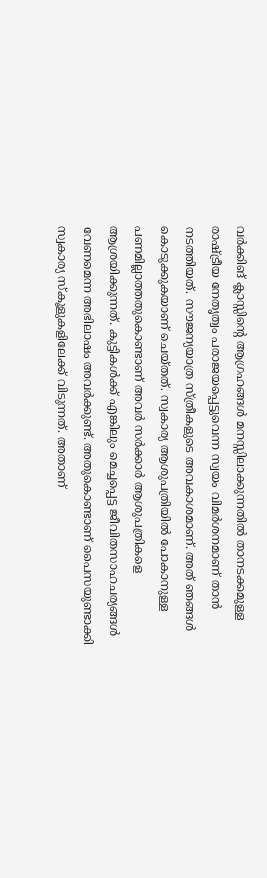വർക്കിങ് ക്ലാസ്സിന്റെ ആഗ്രഹങ്ങൾ മനസ്സിലാക്കുന്നതിൽ താനടക്കമുള്ള രാഷ്ട്രീയ നേതൃത്വം പരാജയപ്പെട്ടുവെന്ന സ്വയം വിമർശനമാണ് താൻ നടത്തിയത്. സൗജന്യയാത്ര സ്ത്രീകളുടെ അവകാശമാണ്. അത് ഞങ്ങൾ കൊടുക്കുകയാണ് ചെയ്തത്. സ്വകാര്യ ആശുപത്രിയിൽ പോകാനുള്ള പണമില്ലാത്തതുകൊണ്ടാണ് അവർ സർക്കാർ ആശുപത്രികളെ ആശ്രയിക്കുന്നത്. കുട്ടികൾക്ക് എങ്കിലും മെച്ചപ്പെട്ട ജീവിതസാഹചര്യങ്ങൾ വേണമെന്ന അഭിലാഷം അവർക്കുണ്ട്. അതുകൊണ്ടാണ് പൈസയുണ്ടാക്കി സ്വകാര്യ സ്‌കൂളുകളിലേക്ക് വിടുന്നത്. അതാണ്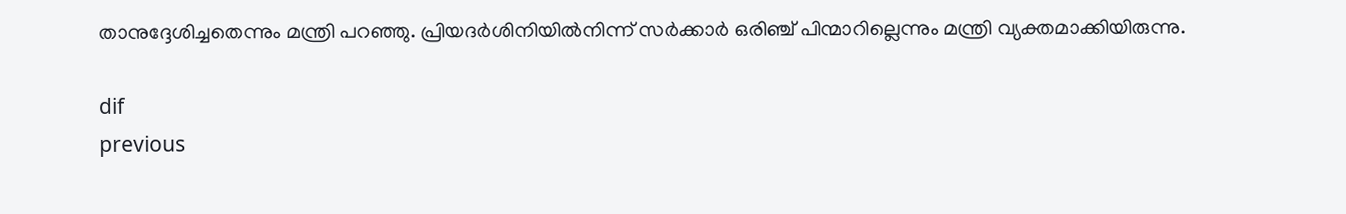താനുദ്ദേശിച്ചതെന്നും മന്ത്രി പറഞ്ഞു. പ്രിയദർശിനിയിൽനിന്ന് സർക്കാർ ഒരിഞ്ച് പിന്മാറില്ലെന്നും മന്ത്രി വ്യക്തമാക്കിയിരുന്നു.

dif
previous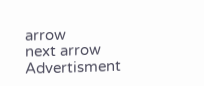arrow
next arrow
Advertisment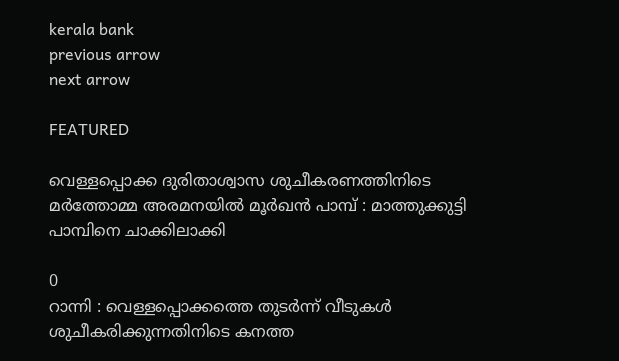kerala bank
previous arrow
next arrow

FEATURED

വെള്ളപ്പൊക്ക ദുരിതാശ്വാസ ശുചീകരണത്തിനിടെ മര്‍ത്തോമ്മ അരമനയില്‍ മൂർഖൻ പാമ്പ് : മാത്തുക്കുട്ടി പാമ്പിനെ ചാക്കിലാക്കി

0
റാന്നി : വെള്ളപ്പൊക്കത്തെ തുടർന്ന് വീടുകൾ ശുചീകരിക്കുന്നതിനിടെ കനത്ത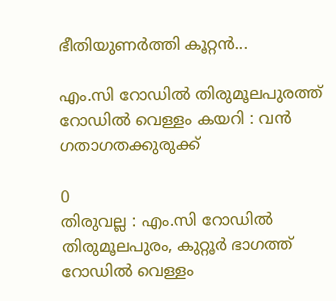ഭീതിയുണർത്തി കൂറ്റൻ...

എം.സി റോഡില്‍ തിരുമൂലപുരത്ത് റോഡില്‍ വെള്ളം കയറി : വന്‍ ഗതാഗതക്കുരുക്ക്

0
തിരുവല്ല : എം.സി റോഡില്‍ തിരുമൂലപുരം, കുറ്റൂര്‍ ഭാഗത്ത് റോഡില്‍ വെള്ളം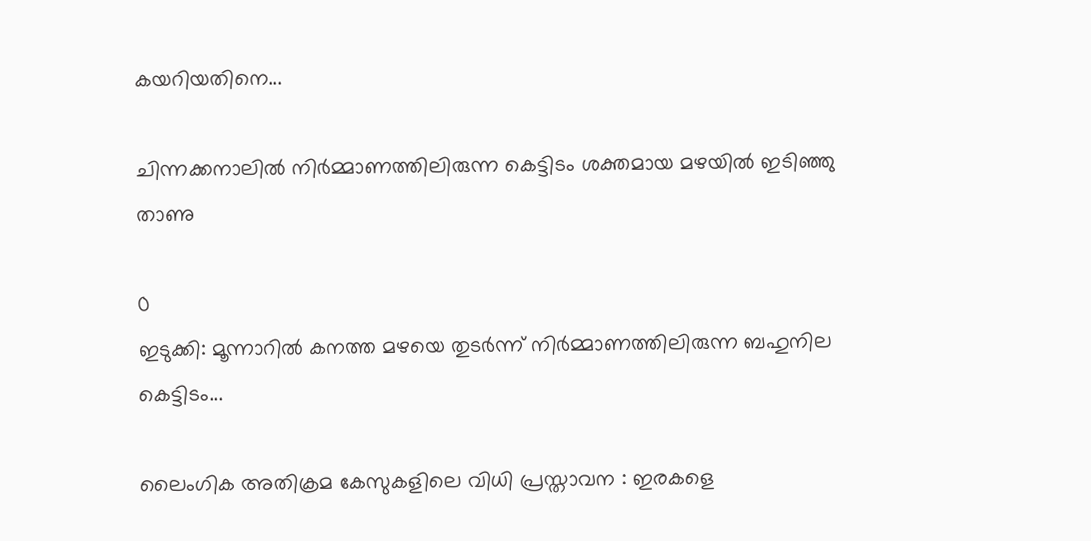കയറിയതിനെ...

ചിന്നക്കനാലിൽ നിർമ്മാണത്തിലിരുന്ന കെട്ടിടം ശക്തമായ മഴയിൽ ഇടിഞ്ഞു താണു

0
ഇടുക്കി: മൂന്നാറിൽ കനത്ത മഴയെ തുടർന്ന് നിർമ്മാണത്തിലിരുന്ന ബഹുനില കെട്ടിടം...

ലൈംഗിക അതിക്രമ കേസുകളിലെ വിധി പ്രസ്താവന : ഇരകളെ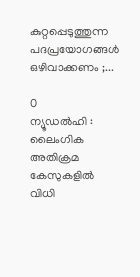കുറ്റപ്പെടുത്തുന്ന പദപ്രയോഗങ്ങൾ ഒഴിവാക്കണം ;...

0
ന്യൂഡൽഹി : ലൈംഗിക അതിക്രമ കേസുകളിൽ വിധി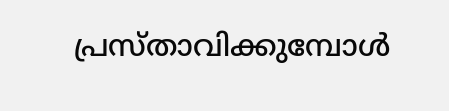പ്രസ്താവിക്കുമ്പോൾ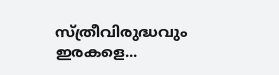സ്ത്രീവിരുദ്ധവും ഇരകളെ...